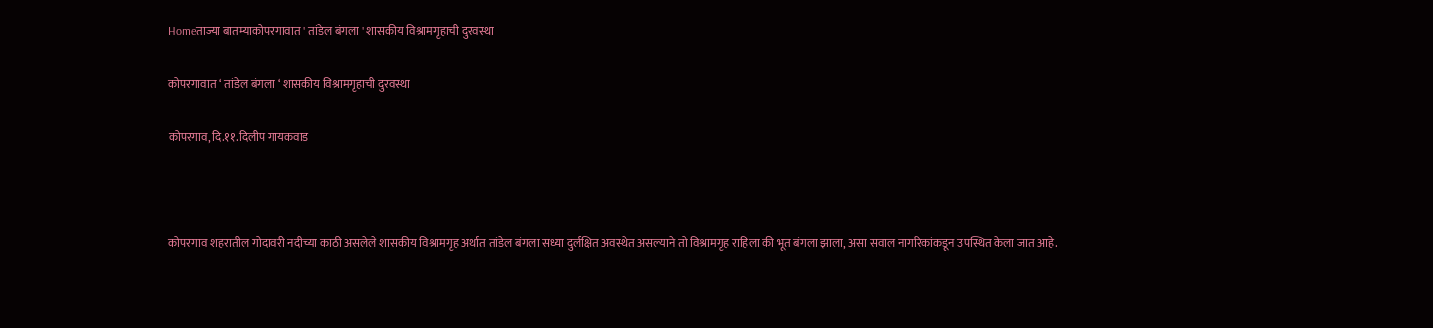Homeताज्या बातम्याकोपरगावात ' तांडेल बंगला ' शासकीय विश्रामगृहाची दुरवस्था

कोपरगावात ‘ तांडेल बंगला ‘ शासकीय विश्रामगृहाची दुरवस्था

कोपरगाव,दि.११.दिलीप गायकवाड



कोपरगाव शहरातील गोदावरी नदीच्या काठी असलेले शासकीय विश्रामगृह अर्थात तांडेल बंगला सध्या दुर्लक्षित अवस्थेत असल्याने तो विश्रामगृह राहिला की भूत बंगला झाला, असा सवाल नागरिकांकडून उपस्थित केला जात आहे.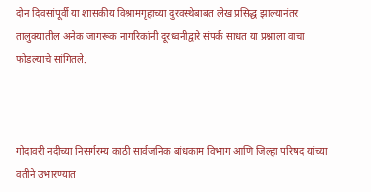दोन दिवसांपूर्वी या शासकीय विश्रामगृहाच्या दुरवस्थेबाबत लेख प्रसिद्ध झाल्यानंतर तालुक्यातील अनेक जागरूक नागरिकांनी दूरध्वनीद्वारे संपर्क साधत या प्रश्नाला वाचा फोडल्याचे सांगितले.



गोदावरी नदीच्या निसर्गरम्य काठी सार्वजनिक बांधकाम विभाग आणि जिल्हा परिषद यांच्या वतीने उभारण्यात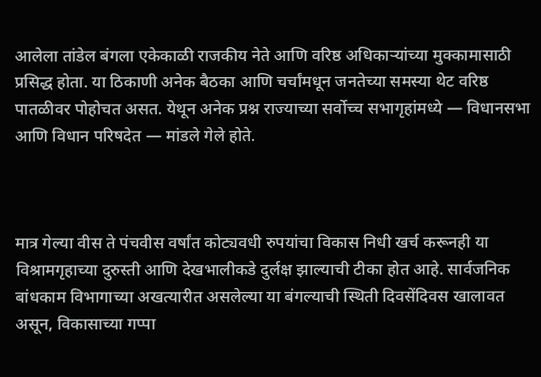आलेला तांडेल बंगला एकेकाळी राजकीय नेते आणि वरिष्ठ अधिकाऱ्यांच्या मुक्कामासाठी प्रसिद्ध होता. या ठिकाणी अनेक बैठका आणि चर्चांमधून जनतेच्या समस्या थेट वरिष्ठ पातळीवर पोहोचत असत. येथून अनेक प्रश्न राज्याच्या सर्वोच्च सभागृहांमध्ये — विधानसभा आणि विधान परिषदेत — मांडले गेले होते.



मात्र गेल्या वीस ते पंचवीस वर्षांत कोट्यवधी रुपयांचा विकास निधी खर्च करूनही या विश्रामगृहाच्या दुरुस्ती आणि देखभालीकडे दुर्लक्ष झाल्याची टीका होत आहे. सार्वजनिक बांधकाम विभागाच्या अखत्यारीत असलेल्या या बंगल्याची स्थिती दिवसेंदिवस खालावत असून, विकासाच्या गप्पा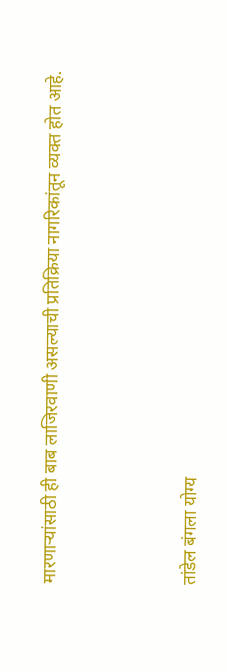मारणाऱ्यांसाठी ही बाब लाजिरवाणी असल्याची प्रतिक्रिया नागरिकांतून व्यक्त होत आहे.



तांडेल बंगला योग्य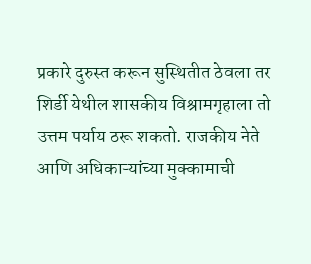प्रकारे दुरुस्त करून सुस्थितीत ठेवला तर शिर्डी येथील शासकीय विश्रामगृहाला तो उत्तम पर्याय ठरू शकतो. राजकीय नेते आणि अधिकाऱ्यांच्या मुक्कामाची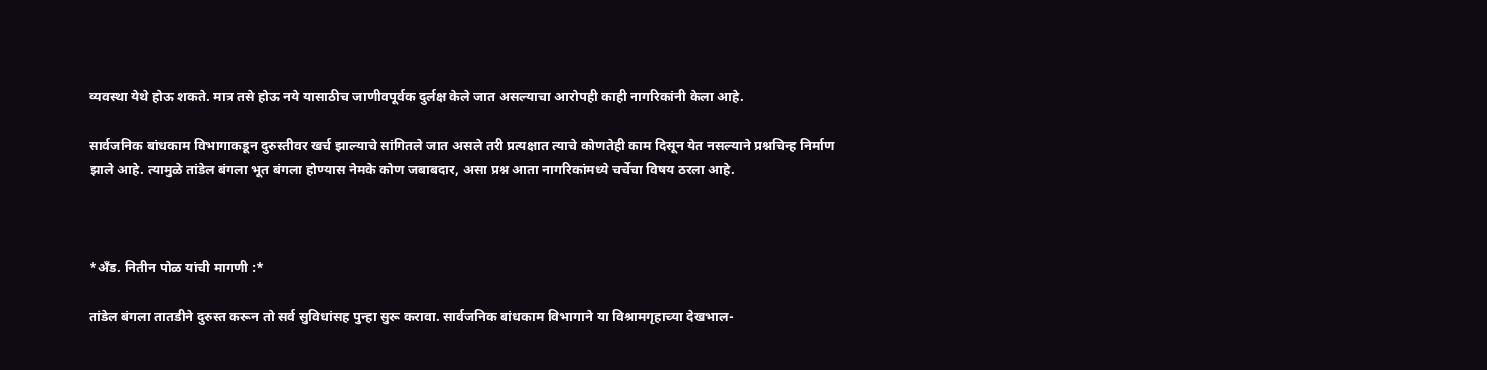व्यवस्था येथे होऊ शकते. मात्र तसे होऊ नये यासाठीच जाणीवपूर्वक दुर्लक्ष केले जात असल्याचा आरोपही काही नागरिकांनी केला आहे.

सार्वजनिक बांधकाम विभागाकडून दुरुस्तीवर खर्च झाल्याचे सांगितले जात असले तरी प्रत्यक्षात त्याचे कोणतेही काम दिसून येत नसल्याने प्रश्नचिन्ह निर्माण झाले आहे. त्यामुळे तांडेल बंगला भूत बंगला होण्यास नेमके कोण जबाबदार, असा प्रश्न आता नागरिकांमध्ये चर्चेचा विषय ठरला आहे.



*अँड. नितीन पोळ यांची मागणी :*

तांडेल बंगला तातडीने दुरुस्त करून तो सर्व सुविधांसह पुन्हा सुरू करावा. सार्वजनिक बांधकाम विभागाने या विश्रामगृहाच्या देखभाल-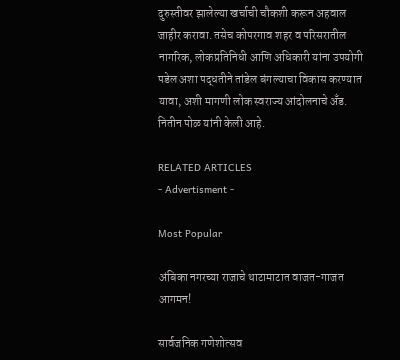दुरुस्तीवर झालेल्या खर्चाची चौकशी करून अहवाल जाहीर करावा. तसेच कोपरगाव शहर व परिसरातील नागरिक, लोकप्रतिनिधी आणि अधिकारी यांना उपयोगी पडेल अशा पद्धतीने तांडेल बंगल्याचा विकास करण्यात यावा, अशी मागणी लोक स्वराज्य आंदोलनाचे अँड. नितीन पोळ यांनी केली आहे.

RELATED ARTICLES
- Advertisment -

Most Popular

अंबिका नगरच्या राजाचे थाटामाटात वाजत-गाजत आगमन!

सार्वजनिक गणेशोत्सव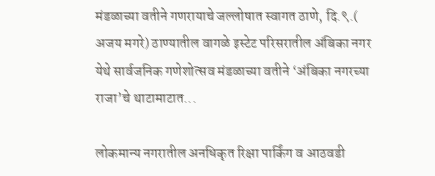मंडळाच्या वतीने गणरायाचे जल्लोषात स्वागत ठाणे, दि.९.( अजय मगरे) ठाण्यातील वागळे इस्टेट परिसरातील अंबिका नगर येथे सार्वजनिक गणेशोत्सव मंडळाच्या वतीने ‘अंबिका नगरच्या राजा’चे थाटामाटात...

लोकमान्य नगरातील अनधिकृत रिक्षा पार्किंग व आठवडी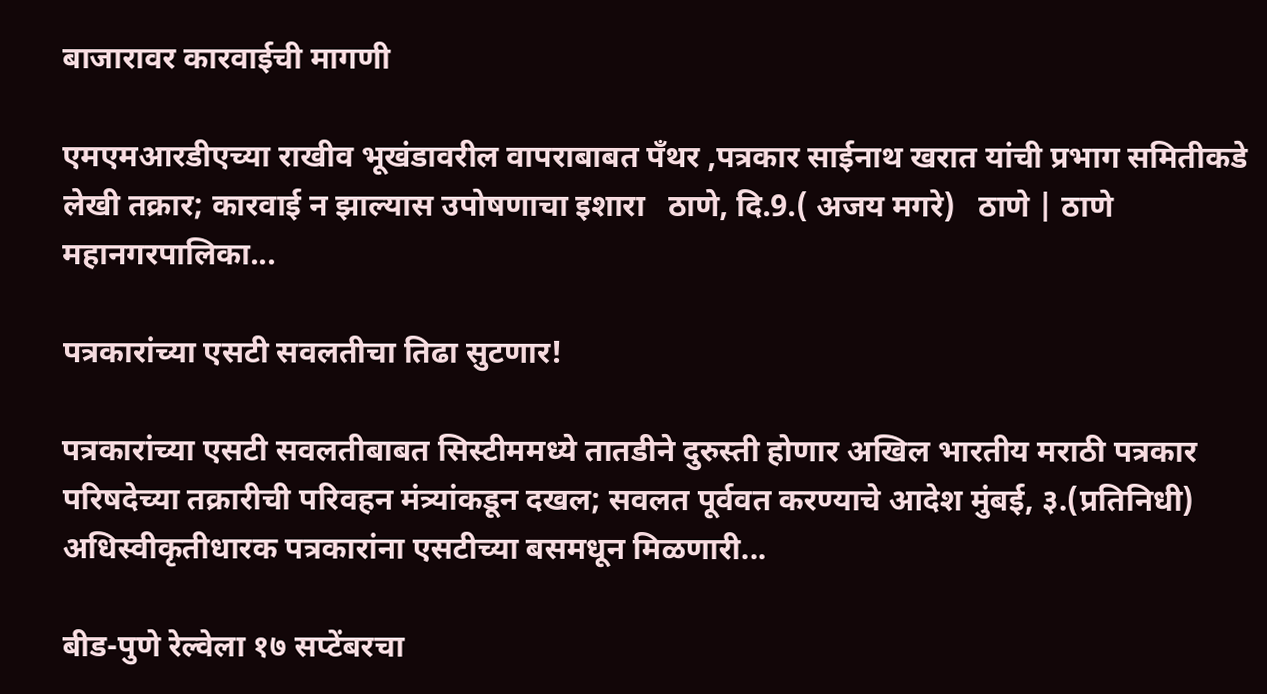बाजारावर कारवाईची मागणी

एमएमआरडीएच्या राखीव भूखंडावरील वापराबाबत पँथर ,पत्रकार साईनाथ खरात यांची प्रभाग समितीकडे लेखी तक्रार; कारवाई न झाल्यास उपोषणाचा इशारा   ठाणे, दि.9.( अजय मगरे)   ठाणे | ठाणे महानगरपालिका...

पत्रकारांच्या एसटी सवलतीचा तिढा सुटणार!

पत्रकारांच्या एसटी सवलतीबाबत सिस्टीममध्ये तातडीने दुरुस्ती होणार अखिल भारतीय मराठी पत्रकार परिषदेच्या तक्रारीची परिवहन मंत्र्यांकडून दखल; सवलत पूर्ववत करण्याचे आदेश मुंबई, ३.(प्रतिनिधी) अधिस्वीकृतीधारक पत्रकारांना एसटीच्या बसमधून मिळणारी...

बीड-पुणे रेल्वेला १७ सप्टेंबरचा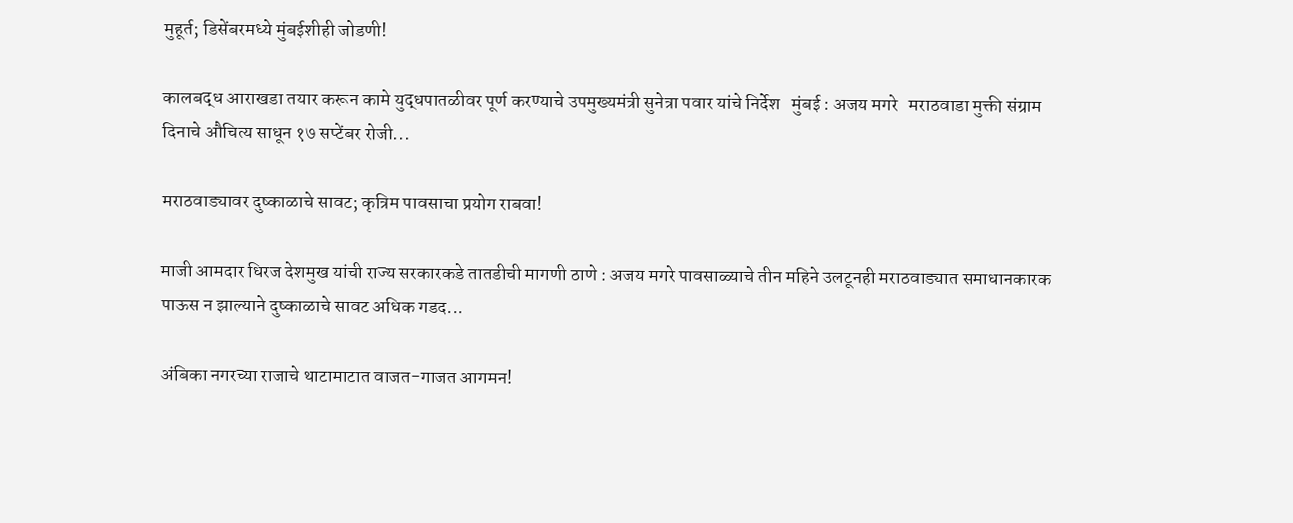मुहूर्त; डिसेंबरमध्ये मुंबईशीही जोडणी!

कालबद्ध आराखडा तयार करून कामे युद्धपातळीवर पूर्ण करण्याचे उपमुख्यमंत्री सुनेत्रा पवार यांचे निर्देश   मुंबई : अजय मगरे   मराठवाडा मुक्ती संग्राम दिनाचे औचित्य साधून १७ सप्टेंबर रोजी...

मराठवाड्यावर दुष्काळाचे सावट; कृत्रिम पावसाचा प्रयोग राबवा!

माजी आमदार धिरज देशमुख यांची राज्य सरकारकडे तातडीची मागणी ठाणे : अजय मगरे पावसाळ्याचे तीन महिने उलटूनही मराठवाड्यात समाधानकारक पाऊस न झाल्याने दुष्काळाचे सावट अधिक गडद...

अंबिका नगरच्या राजाचे थाटामाटात वाजत-गाजत आगमन!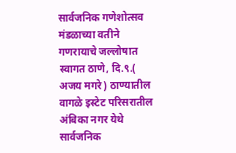सार्वजनिक गणेशोत्सव मंडळाच्या वतीने गणरायाचे जल्लोषात स्वागत ठाणे, दि.९.( अजय मगरे) ठाण्यातील वागळे इस्टेट परिसरातील अंबिका नगर येथे सार्वजनिक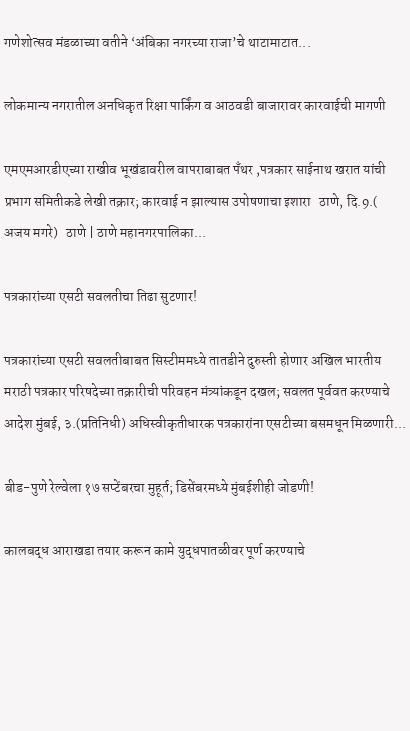गणेशोत्सव मंडळाच्या वतीने ‘अंबिका नगरच्या राजा’चे थाटामाटात...

लोकमान्य नगरातील अनधिकृत रिक्षा पार्किंग व आठवडी बाजारावर कारवाईची मागणी

एमएमआरडीएच्या राखीव भूखंडावरील वापराबाबत पँथर ,पत्रकार साईनाथ खरात यांची प्रभाग समितीकडे लेखी तक्रार; कारवाई न झाल्यास उपोषणाचा इशारा   ठाणे, दि.9.( अजय मगरे)   ठाणे | ठाणे महानगरपालिका...

पत्रकारांच्या एसटी सवलतीचा तिढा सुटणार!

पत्रकारांच्या एसटी सवलतीबाबत सिस्टीममध्ये तातडीने दुरुस्ती होणार अखिल भारतीय मराठी पत्रकार परिषदेच्या तक्रारीची परिवहन मंत्र्यांकडून दखल; सवलत पूर्ववत करण्याचे आदेश मुंबई, ३.(प्रतिनिधी) अधिस्वीकृतीधारक पत्रकारांना एसटीच्या बसमधून मिळणारी...

बीड-पुणे रेल्वेला १७ सप्टेंबरचा मुहूर्त; डिसेंबरमध्ये मुंबईशीही जोडणी!

कालबद्ध आराखडा तयार करून कामे युद्धपातळीवर पूर्ण करण्याचे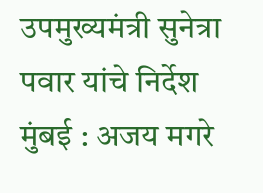उपमुख्यमंत्री सुनेत्रा पवार यांचे निर्देश   मुंबई : अजय मगरे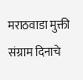मराठवाडा मुक्ती संग्राम दिनाचे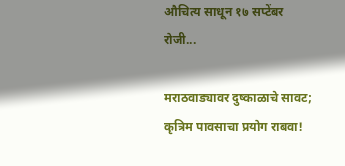औचित्य साधून १७ सप्टेंबर रोजी...

मराठवाड्यावर दुष्काळाचे सावट; कृत्रिम पावसाचा प्रयोग राबवा!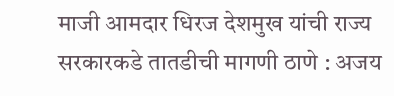माजी आमदार धिरज देशमुख यांची राज्य सरकारकडे तातडीची मागणी ठाणे : अजय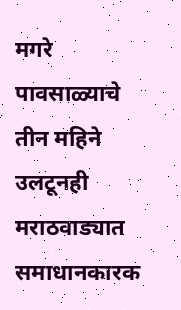मगरे पावसाळ्याचे तीन महिने उलटूनही मराठवाड्यात समाधानकारक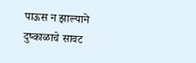पाऊस न झाल्याने दुष्काळाचे सावट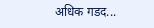अधिक गडद...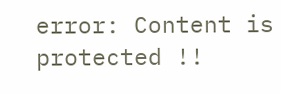error: Content is protected !!